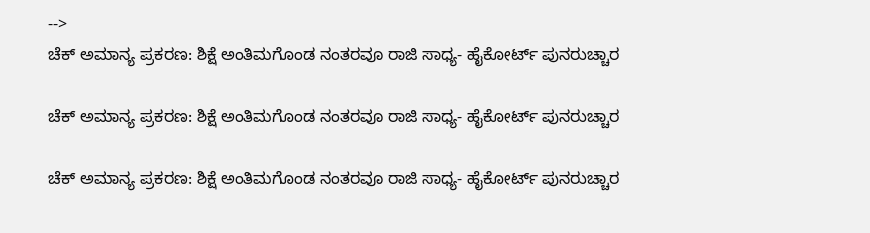-->
ಚೆಕ್ ಅಮಾನ್ಯ ಪ್ರಕರಣ: ಶಿಕ್ಷೆ ಅಂತಿಮಗೊಂಡ ನಂತರವೂ ರಾಜಿ ಸಾಧ್ಯ- ಹೈಕೋರ್ಟ್ ಪುನರುಚ್ಚಾರ

ಚೆಕ್ ಅಮಾನ್ಯ ಪ್ರಕರಣ: ಶಿಕ್ಷೆ ಅಂತಿಮಗೊಂಡ ನಂತರವೂ ರಾಜಿ ಸಾಧ್ಯ- ಹೈಕೋರ್ಟ್ ಪುನರುಚ್ಚಾರ

ಚೆಕ್ ಅಮಾನ್ಯ ಪ್ರಕರಣ: ಶಿಕ್ಷೆ ಅಂತಿಮಗೊಂಡ ನಂತರವೂ ರಾಜಿ ಸಾಧ್ಯ- ಹೈಕೋರ್ಟ್ ಪುನರುಚ್ಚಾರ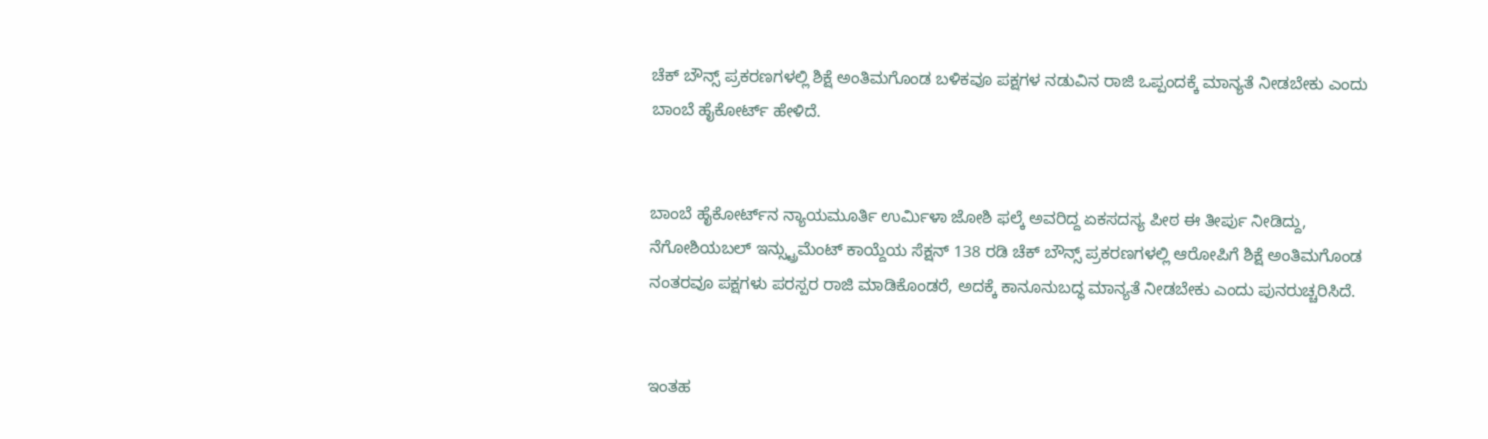ಚೆಕ್ ಬೌನ್ಸ್ ಪ್ರಕರಣಗಳಲ್ಲಿ ಶಿಕ್ಷೆ ಅಂತಿಮಗೊಂಡ ಬಳಿಕವೂ ಪಕ್ಷಗಳ ನಡುವಿನ ರಾಜಿ ಒಪ್ಪಂದಕ್ಕೆ ಮಾನ್ಯತೆ ನೀಡಬೇಕು ಎಂದು ಬಾಂಬೆ ಹೈಕೋರ್ಟ್ ಹೇಳಿದೆ.


ಬಾಂಬೆ ಹೈಕೋರ್ಟ್‌ನ ನ್ಯಾಯಮೂರ್ತಿ ಉರ್ಮಿಳಾ ಜೋಶಿ ಫಲ್ಕೆ ಅವರಿದ್ದ ಏಕಸದಸ್ಯ ಪೀಠ ಈ ತೀರ್ಪು ನೀಡಿದ್ದು, ನೆಗೋಶಿಯಬಲ್ ಇನ್ಸ್ಟ್ರುಮೆಂಟ್ ಕಾಯ್ದೆಯ ಸೆಕ್ಷನ್ 138 ರಡಿ ಚೆಕ್ ಬೌನ್ಸ್ ಪ್ರಕರಣಗಳಲ್ಲಿ ಆರೋಪಿಗೆ ಶಿಕ್ಷೆ ಅಂತಿಮಗೊಂಡ ನಂತರವೂ ಪಕ್ಷಗಳು ಪರಸ್ಪರ ರಾಜಿ ಮಾಡಿಕೊಂಡರೆ, ಅದಕ್ಕೆ ಕಾನೂನುಬದ್ಧ ಮಾನ್ಯತೆ ನೀಡಬೇಕು ಎಂದು ಪುನರುಚ್ಚರಿಸಿದೆ.


ಇಂತಹ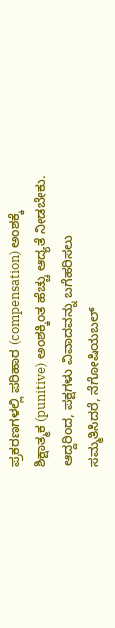ಪ್ರಕರಣಗಳಲ್ಲಿ ಪರಿಹಾರ (compensation) ಅಂಶಕ್ಕೆ ಶಿಕ್ಷಾತ್ಮಕ (punitive) ಅಂಶಕ್ಕಿಂತ ಹೆಚ್ಚು ಆದ್ಯತೆ ನೀಡಬೇಕು. ಆದ್ದರಿಂದ, ಪಕ್ಷಗಳು ವಿವಾದವನ್ನು ಬಗೆಹರಿಸಲು ಸಮ್ಮತಿಸಿದರೆ, ನೆಗೋಷಿಯಬಲ್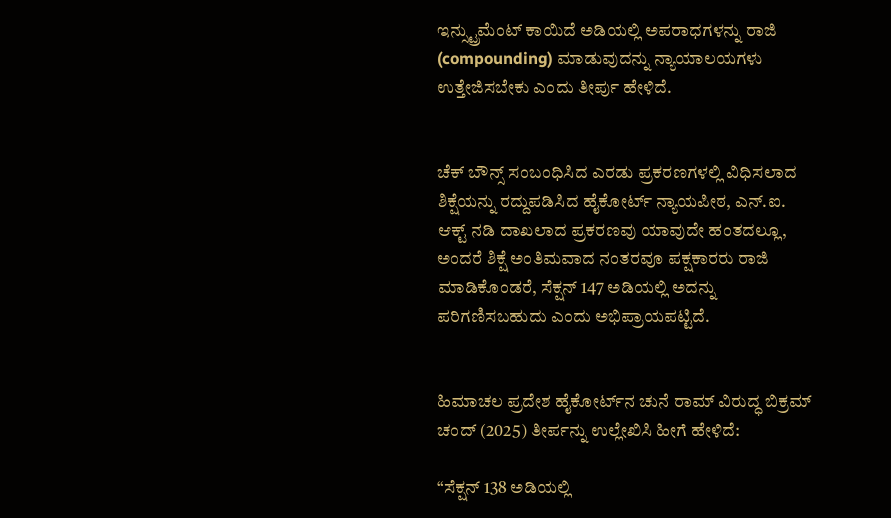ಇನ್ಸ್ಟ್ರುಮೆಂಟ್ ಕಾಯಿದೆ ಅಡಿಯಲ್ಲಿ ಅಪರಾಧಗಳನ್ನು ರಾಜಿ (compounding) ಮಾಡುವುದನ್ನು ನ್ಯಾಯಾಲಯಗಳು ಉತ್ತೇಜಿಸಬೇಕು ಎಂದು ತೀರ್ಪು ಹೇಳಿದೆ.


ಚೆಕ್ ಬೌನ್ಸ್ ಸಂಬಂಧಿಸಿದ ಎರಡು ಪ್ರಕರಣಗಳಲ್ಲಿ ವಿಧಿಸಲಾದ ಶಿಕ್ಷೆಯನ್ನು ರದ್ದುಪಡಿಸಿದ ಹೈಕೋರ್ಟ್ ನ್ಯಾಯಪೀಠ, ಎನ್.ಐ. ಆಕ್ಟ್ ನಡಿ ದಾಖಲಾದ ಪ್ರಕರಣವು ಯಾವುದೇ ಹಂತದಲ್ಲೂ, ಅಂದರೆ ಶಿಕ್ಷೆ ಅಂತಿಮವಾದ ನಂತರವೂ ಪಕ್ಷಕಾರರು ರಾಜಿ ಮಾಡಿಕೊಂಡರೆ, ಸೆಕ್ಷನ್ 147 ಅಡಿಯಲ್ಲಿ ಅದನ್ನು ಪರಿಗಣಿಸಬಹುದು ಎಂದು ಅಭಿಪ್ರಾಯಪಟ್ಟಿದೆ.


ಹಿಮಾಚಲ ಪ್ರದೇಶ ಹೈಕೋರ್ಟ್‌ನ ಚುನೆ ರಾಮ್ ವಿರುದ್ಧ ಬಿಕ್ರಮ್ ಚಂದ್ (2025) ತೀರ್ಪನ್ನು ಉಲ್ಲೇಖಿಸಿ ಹೀಗೆ ಹೇಳಿದೆ:

“ಸೆಕ್ಷನ್ 138 ಅಡಿಯಲ್ಲಿ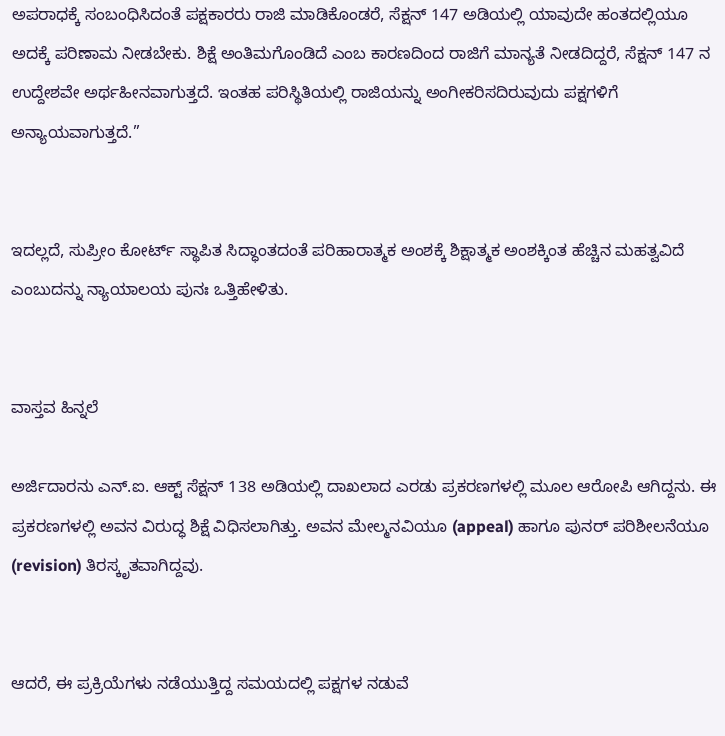ಅಪರಾಧಕ್ಕೆ ಸಂಬಂಧಿಸಿದಂತೆ ಪಕ್ಷಕಾರರು ರಾಜಿ ಮಾಡಿಕೊಂಡರೆ, ಸೆಕ್ಷನ್ 147 ಅಡಿಯಲ್ಲಿ ಯಾವುದೇ ಹಂತದಲ್ಲಿಯೂ ಅದಕ್ಕೆ ಪರಿಣಾಮ ನೀಡಬೇಕು. ಶಿಕ್ಷೆ ಅಂತಿಮಗೊಂಡಿದೆ ಎಂಬ ಕಾರಣದಿಂದ ರಾಜಿಗೆ ಮಾನ್ಯತೆ ನೀಡದಿದ್ದರೆ, ಸೆಕ್ಷನ್ 147 ನ ಉದ್ದೇಶವೇ ಅರ್ಥಹೀನವಾಗುತ್ತದೆ. ಇಂತಹ ಪರಿಸ್ಥಿತಿಯಲ್ಲಿ ರಾಜಿಯನ್ನು ಅಂಗೀಕರಿಸದಿರುವುದು ಪಕ್ಷಗಳಿಗೆ ಅನ್ಯಾಯವಾಗುತ್ತದೆ.”


ಇದಲ್ಲದೆ, ಸುಪ್ರೀಂ ಕೋರ್ಟ್ ಸ್ಥಾಪಿತ ಸಿದ್ಧಾಂತದಂತೆ ಪರಿಹಾರಾತ್ಮಕ ಅಂಶಕ್ಕೆ ಶಿಕ್ಷಾತ್ಮಕ ಅಂಶಕ್ಕಿಂತ ಹೆಚ್ಚಿನ ಮಹತ್ವವಿದೆ ಎಂಬುದನ್ನು ನ್ಯಾಯಾಲಯ ಪುನಃ ಒತ್ತಿಹೇಳಿತು.


ವಾಸ್ತವ ಹಿನ್ನಲೆ

ಅರ್ಜಿದಾರನು ಎನ್.ಐ. ಆಕ್ಟ್ ಸೆಕ್ಷನ್ 138 ಅಡಿಯಲ್ಲಿ ದಾಖಲಾದ ಎರಡು ಪ್ರಕರಣಗಳಲ್ಲಿ ಮೂಲ ಆರೋಪಿ ಆಗಿದ್ದನು. ಈ ಪ್ರಕರಣಗಳಲ್ಲಿ ಅವನ ವಿರುದ್ಧ ಶಿಕ್ಷೆ ವಿಧಿಸಲಾಗಿತ್ತು. ಅವನ ಮೇಲ್ಮನವಿಯೂ (appeal) ಹಾಗೂ ಪುನರ್ ಪರಿಶೀಲನೆಯೂ (revision) ತಿರಸ್ಕೃತವಾಗಿದ್ದವು.


ಆದರೆ, ಈ ಪ್ರಕ್ರಿಯೆಗಳು ನಡೆಯುತ್ತಿದ್ದ ಸಮಯದಲ್ಲಿ ಪಕ್ಷಗಳ ನಡುವೆ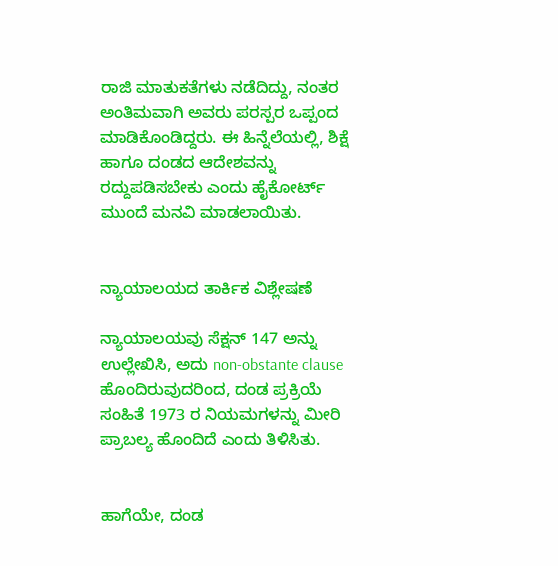ರಾಜಿ ಮಾತುಕತೆಗಳು ನಡೆದಿದ್ದು, ನಂತರ ಅಂತಿಮವಾಗಿ ಅವರು ಪರಸ್ಪರ ಒಪ್ಪಂದ ಮಾಡಿಕೊಂಡಿದ್ದರು. ಈ ಹಿನ್ನೆಲೆಯಲ್ಲಿ, ಶಿಕ್ಷೆ ಹಾಗೂ ದಂಡದ ಆದೇಶವನ್ನು ರದ್ದುಪಡಿಸಬೇಕು ಎಂದು ಹೈಕೋರ್ಟ್ ಮುಂದೆ ಮನವಿ ಮಾಡಲಾಯಿತು.


ನ್ಯಾಯಾಲಯದ ತಾರ್ಕಿಕ ವಿಶ್ಲೇಷಣೆ

ನ್ಯಾಯಾಲಯವು ಸೆಕ್ಷನ್ 147 ಅನ್ನು ಉಲ್ಲೇಖಿಸಿ, ಅದು non-obstante clause ಹೊಂದಿರುವುದರಿಂದ, ದಂಡ ಪ್ರಕ್ರಿಯೆ ಸಂಹಿತೆ 1973 ರ ನಿಯಮಗಳನ್ನು ಮೀರಿ ಪ್ರಾಬಲ್ಯ ಹೊಂದಿದೆ ಎಂದು ತಿಳಿಸಿತು.


ಹಾಗೆಯೇ, ದಂಡ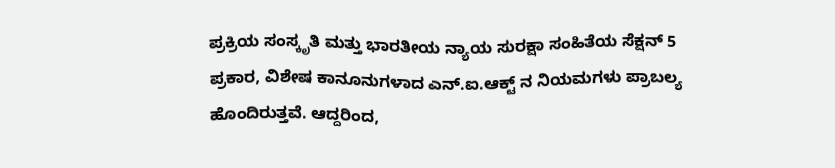ಪ್ರಕ್ರಿಯ ಸಂಸ್ಕೃತಿ ಮತ್ತು ಭಾರತೀಯ ನ್ಯಾಯ ಸುರಕ್ಷಾ ಸಂಹಿತೆಯ ಸೆಕ್ಷನ್ 5 ಪ್ರಕಾರ, ವಿಶೇಷ ಕಾನೂನುಗಳಾದ ಎನ್.ಐ.ಆಕ್ಟ್ ನ ನಿಯಮಗಳು ಪ್ರಾಬಲ್ಯ ಹೊಂದಿರುತ್ತವೆ. ಆದ್ದರಿಂದ,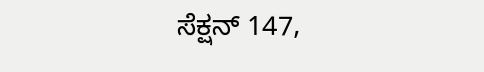ಸೆಕ್ಷನ್ 147,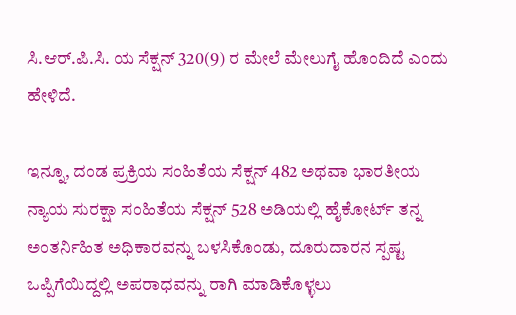ಸಿ.ಆರ್.ಪಿ.ಸಿ. ಯ ಸೆಕ್ಷನ್ 320(9) ರ ಮೇಲೆ ಮೇಲುಗೈ ಹೊಂದಿದೆ ಎಂದು ಹೇಳಿದೆ.

ಇನ್ನೂ, ದಂಡ ಪ್ರಕ್ರಿಯ ಸಂಹಿತೆಯ ಸೆಕ್ಷನ್ 482 ಅಥವಾ ಭಾರತೀಯ ನ್ಯಾಯ ಸುರಕ್ಷಾ ಸಂಹಿತೆಯ ಸೆಕ್ಷನ್ 528 ಅಡಿಯಲ್ಲಿ ಹೈಕೋರ್ಟ್ ತನ್ನ ಅಂತರ್ನಿಹಿತ ಅಧಿಕಾರವನ್ನು ಬಳಸಿಕೊಂಡು, ದೂರುದಾರನ ಸ್ಪಷ್ಟ ಒಪ್ಪಿಗೆಯಿದ್ದಲ್ಲಿ ಅಪರಾಧವನ್ನು ರಾಗಿ ಮಾಡಿಕೊಳ್ಳಲು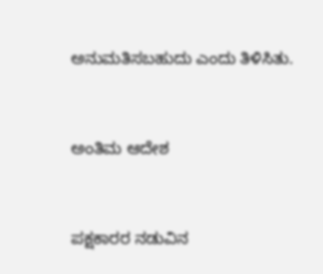ಅನುಮತಿಸಬಹುದು ಎಂದು ತಿಳಿಸಿತು.


ಅಂತಿಮ ಆದೇಶ


ಪಕ್ಷಕಾರರ ನಡುವಿನ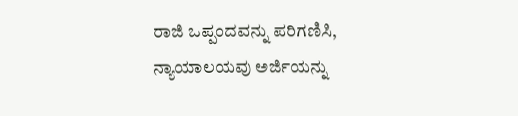ರಾಜಿ ಒಪ್ಪಂದವನ್ನು ಪರಿಗಣಿಸಿ, ನ್ಯಾಯಾಲಯವು ಅರ್ಜಿಯನ್ನು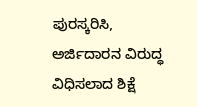ಪುರಸ್ಕರಿಸಿ, ಅರ್ಜಿದಾರನ ವಿರುದ್ಧ ವಿಧಿಸಲಾದ ಶಿಕ್ಷೆ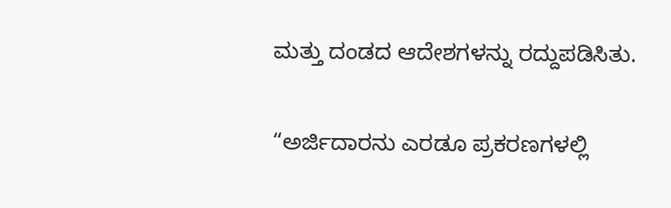ಮತ್ತು ದಂಡದ ಆದೇಶಗಳನ್ನು ರದ್ದುಪಡಿಸಿತು.

“ಅರ್ಜಿದಾರನು ಎರಡೂ ಪ್ರಕರಣಗಳಲ್ಲಿ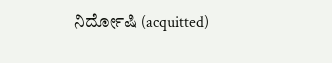ನಿರ್ದೋಷಿ (acquitted)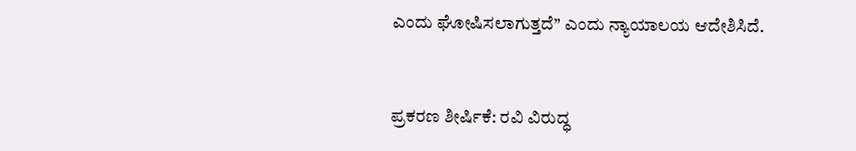ಎಂದು ಘೋಷಿಸಲಾಗುತ್ತದೆ” ಎಂದು ನ್ಯಾಯಾಲಯ ಆದೇಶಿಸಿದೆ.


ಪ್ರಕರಣ ಶೀರ್ಷಿಕೆ: ರವಿ ವಿರುದ್ಧ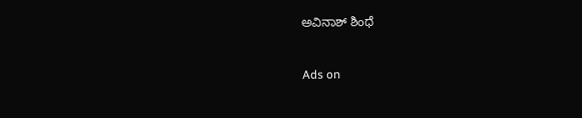ಅವಿನಾಶ್ ಶಿಂಧೆ


Ads on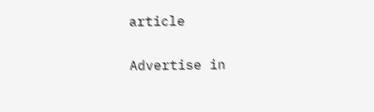article

Advertise in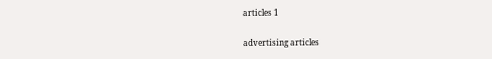articles 1

advertising articles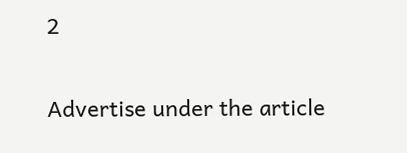2

Advertise under the article